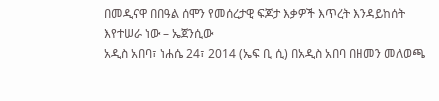በመዲናዋ በበዓል ሰሞን የመሰረታዊ ፍጆታ እቃዎች እጥረት እንዳይከሰት እየተሠራ ነው – ኤጀንሲው
አዲስ አበባ፣ ነሐሴ 24፣ 2014 (ኤፍ ቢ ሲ) በአዲስ አበባ በዘመን መለወጫ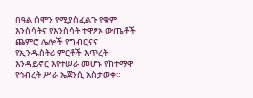በዓል ሰሞን የሚያስፈልጉ የቁም እንስሳትና የእንስሳት ተዋፆኦ ውጤቶች ጨምሮ ሌሎች የግብርናና የኢንዱስትሪ ምርቶች እጥረት እንዳይኖር እየተሠራ መሆኑ የከተማዋ የኅብረት ሥራ ኤጀንሲ አስታወቀ።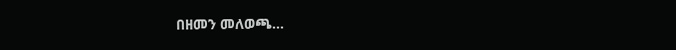በዘመን መለወጫ…